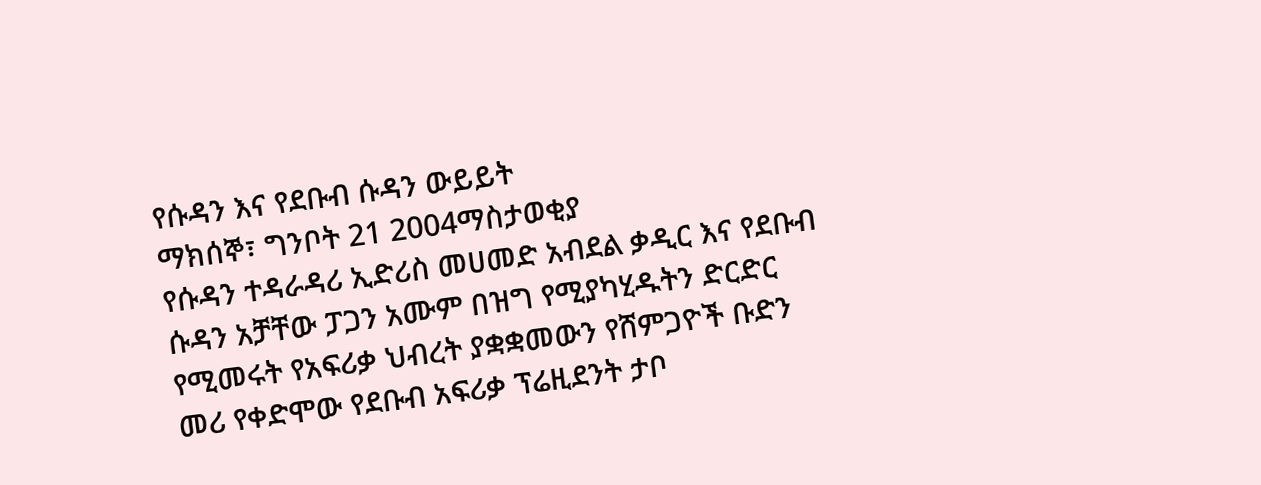የሱዳን እና የደቡብ ሱዳን ውይይት
ማክሰኞ፣ ግንቦት 21 2004ማስታወቂያ
የሱዳን ተዳራዳሪ ኢድሪስ መሀመድ አብደል ቃዲር እና የደቡብ ሱዳን አቻቸው ፓጋን አሙም በዝግ የሚያካሂዱትን ድርድር የሚመሩት የአፍሪቃ ህብረት ያቋቋመውን የሸምጋዮች ቡድን መሪ የቀድሞው የደቡብ አፍሪቃ ፕሬዚደንት ታቦ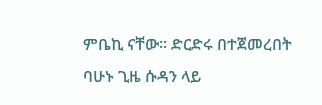ምቤኪ ናቸው። ድርድሩ በተጀመረበት ባሁኑ ጊዜ ሱዳን ላይ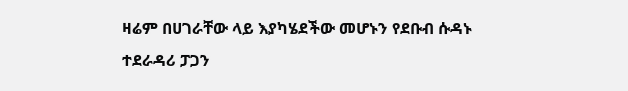ዛሬም በሀገራቸው ላይ እያካሄደችው መሆኑን የደቡብ ሱዳኑ ተደራዳሪ ፓጋን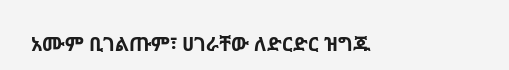አሙም ቢገልጡም፣ ሀገራቸው ለድርድር ዝግጁ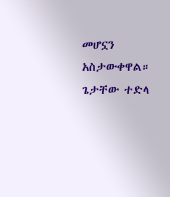መሆኗን አስታውቀዋል።
ጌታቸው ተድላ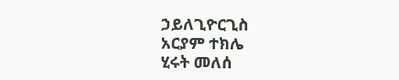ኃይለጊዮርጊስ
አርያም ተክሌ
ሂሩት መለሰ